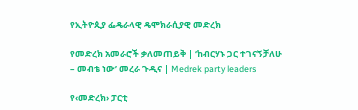የኢትዮጲያ ፌዴራላዊ ዴሞክራሲያዊ መድረክ

የመድረክ አመራሮች ቃለመጠይቅ | ‘ከብርሃኑ ጋር ተገናኝቻለሁ – መብቴ ነው’ መረራ ጉዲና | Medrek party leaders

የ‹መድረክ› ፓርቲ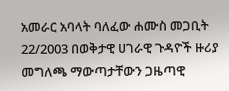አመራር አባላት ባለፈው ሐሙስ መጋቢት 22/2003 በወቅታዊ ሀገራዊ ጉዳዮች ዙሪያ መግለጫ ማውጣታቸውን ጋዜጣዊ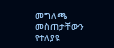መግለጫ መስጠታቸውን የተለያዩ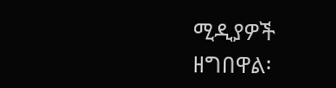ሚዲያዎች ዘግበዋል፡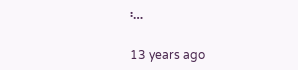፡…

13 years ago